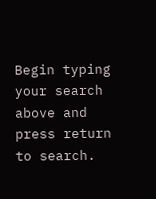Begin typing your search above and press return to search.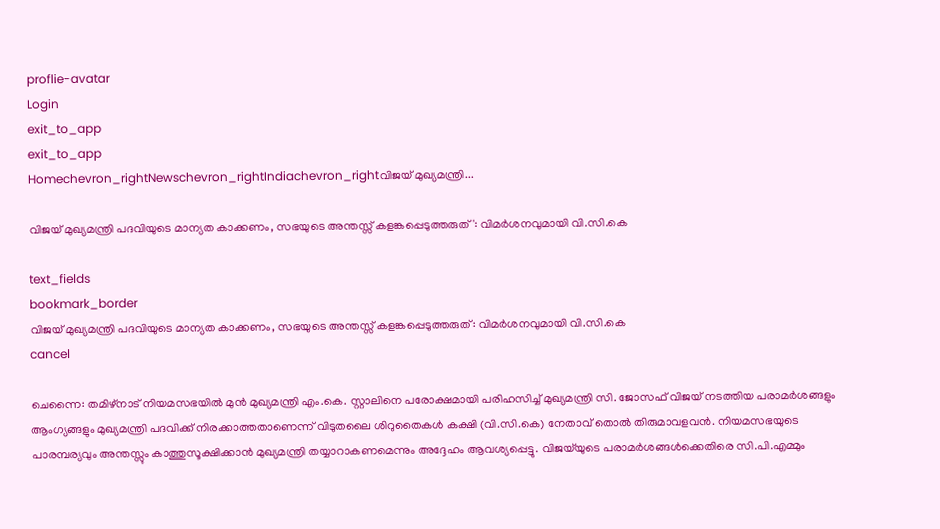proflie-avatar
Login
exit_to_app
exit_to_app
Homechevron_rightNewschevron_rightIndiachevron_rightവിജയ് മുഖ്യമന്ത്രി...

വിജയ് മുഖ്യമന്ത്രി പദവിയുടെ മാന്യത കാക്കണം, സഭയുടെ അന്തസ്സ് കളങ്കപ്പെടുത്തരുത്': വിമർശനവുമായി വി.സി.കെ

text_fields
bookmark_border
വിജയ് മുഖ്യമന്ത്രി പദവിയുടെ മാന്യത കാക്കണം, സഭയുടെ അന്തസ്സ് കളങ്കപ്പെടുത്തരുത്: വിമർശനവുമായി വി.സി.കെ
cancel

ചെന്നൈ: തമിഴ്‌നാട് നിയമസഭയിൽ മുൻ മുഖ്യമന്ത്രി എം.കെ. സ്റ്റാലിനെ പരോക്ഷമായി പരിഹസിച്ച് മുഖ്യമന്ത്രി സി. ജോസഫ് വിജയ് നടത്തിയ പരാമർശങ്ങളും ആംഗ്യങ്ങളും മുഖ്യമന്ത്രി പദവിക്ക് നിരക്കാത്തതാണെന്ന് വിടുതലൈ ശിറുതൈകൾ കക്ഷി (വി.സി.കെ) നേതാവ് തൊൽ തിരുമാവളവൻ. നിയമസഭയുടെ പാരമ്പര്യവും അന്തസ്സും കാത്തുസൂക്ഷിക്കാൻ മുഖ്യമന്ത്രി തയ്യാറാകണമെന്നും അദ്ദേഹം ആവശ്യപ്പെട്ടു. വിജയ്‌യുടെ പരാമർശങ്ങൾക്കെതിരെ സി.പി.എമ്മും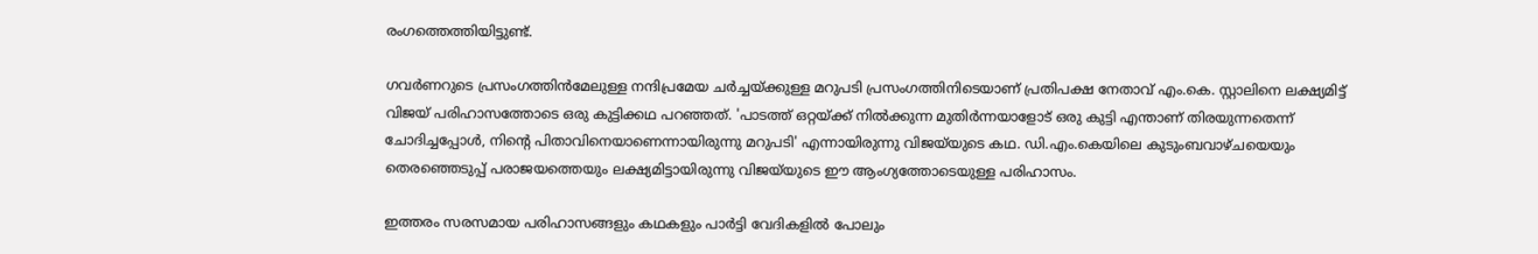രംഗത്തെത്തിയിട്ടുണ്ട്.

ഗവർണറുടെ പ്രസംഗത്തിൻമേലുള്ള നന്ദിപ്രമേയ ചർച്ചയ്ക്കുള്ള മറുപടി പ്രസംഗത്തിനിടെയാണ് പ്രതിപക്ഷ നേതാവ് എം.കെ. സ്റ്റാലിനെ ലക്ഷ്യമിട്ട് വിജയ് പരിഹാസത്തോടെ ഒരു കുട്ടിക്കഥ പറഞ്ഞത്. 'പാടത്ത് ഒറ്റയ്ക്ക് നിൽക്കുന്ന മുതിർന്നയാളോട് ഒരു കുട്ടി എന്താണ് തിരയുന്നതെന്ന് ചോദിച്ചപ്പോൾ, നിന്റെ പിതാവിനെയാണെന്നായിരുന്നു മറുപടി' എന്നായിരുന്നു വിജയ്‌യുടെ കഥ. ഡി.എം.കെയിലെ കുടുംബവാഴ്ചയെയും തെരഞ്ഞെടുപ്പ് പരാജയത്തെയും ലക്ഷ്യമിട്ടായിരുന്നു വിജയ്‌യുടെ ഈ ആംഗ്യത്തോടെയുള്ള പരിഹാസം.

ഇത്തരം സരസമായ പരിഹാസങ്ങളും കഥകളും പാർട്ടി വേദികളിൽ പോലും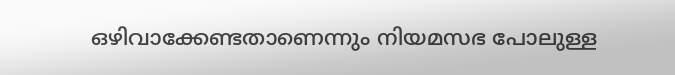ഒഴിവാക്കേണ്ടതാണെന്നും നിയമസഭ പോലുള്ള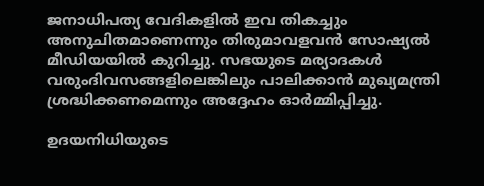ജനാധിപത്യ വേദികളിൽ ഇവ തികച്ചും അനുചിതമാണെന്നും തിരുമാവളവൻ സോഷ്യൽ മീഡിയയിൽ കുറിച്ചു. സഭയുടെ മര്യാദകൾ വരുംദിവസങ്ങളിലെങ്കിലും പാലിക്കാൻ മുഖ്യമന്ത്രി ശ്രദ്ധിക്കണമെന്നും അദ്ദേഹം ഓർമ്മിപ്പിച്ചു.

ഉദയനിധിയുടെ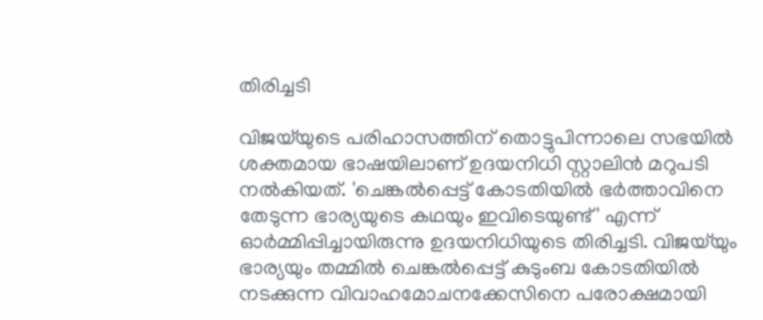തിരിച്ചടി

വിജയ്‌യുടെ പരിഹാസത്തിന് തൊട്ടുപിന്നാലെ സഭയിൽ ശക്തമായ ഭാഷയിലാണ് ഉദയനിധി സ്റ്റാലിൻ മറുപടി നൽകിയത്. 'ചെങ്കൽപ്പെട്ട് കോടതിയിൽ ഭർത്താവിനെ തേടുന്ന ഭാര്യയുടെ കഥയും ഇവിടെയുണ്ട്' എന്ന് ഓർമ്മിപ്പിച്ചായിരുന്നു ഉദയനിധിയുടെ തിരിച്ചടി. വിജയ്‌യും ഭാര്യയും തമ്മിൽ ചെങ്കൽപ്പെട്ട് കുടുംബ കോടതിയിൽ നടക്കുന്ന വിവാഹമോചനക്കേസിനെ പരോക്ഷമായി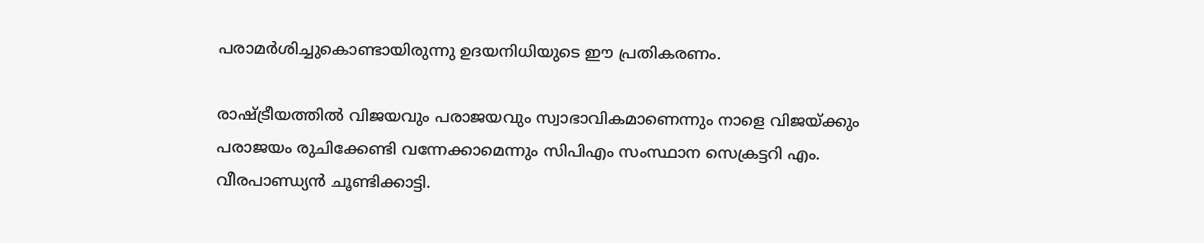പരാമർശിച്ചുകൊണ്ടായിരുന്നു ഉദയനിധിയുടെ ഈ പ്രതികരണം.

രാഷ്ട്രീയത്തിൽ വിജയവും പരാജയവും സ്വാഭാവികമാണെന്നും നാളെ വിജയ്‌ക്കും പരാജയം രുചിക്കേണ്ടി വന്നേക്കാമെന്നും സിപിഎം സംസ്ഥാന സെക്രട്ടറി എം. വീരപാണ്ഡ്യൻ ചൂണ്ടിക്കാട്ടി.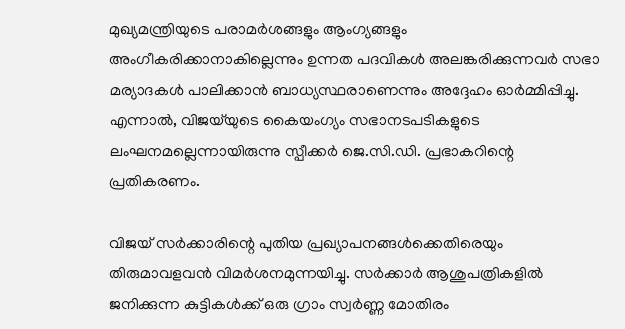മുഖ്യമന്ത്രിയുടെ പരാമർശങ്ങളും ആംഗ്യങ്ങളും അംഗീകരിക്കാനാകില്ലെന്നും ഉന്നത പദവികൾ അലങ്കരിക്കുന്നവർ സഭാ മര്യാദകൾ പാലിക്കാൻ ബാധ്യസ്ഥരാണെന്നും അദ്ദേഹം ഓർമ്മിപ്പിച്ചു. എന്നാൽ, വിജയ്‌യുടെ കൈയംഗ്യം സഭാനടപടികളുടെ ലംഘനമല്ലെന്നായിരുന്നു സ്പീക്കർ ജെ.സി.ഡി. പ്രഭാകറിന്റെ പ്രതികരണം.

വിജയ് സർക്കാരിന്റെ പുതിയ പ്രഖ്യാപനങ്ങൾക്കെതിരെയും തിരുമാവളവൻ വിമർശനമുന്നയിച്ചു. സർക്കാർ ആശുപത്രികളിൽ ജനിക്കുന്ന കുട്ടികൾക്ക് ഒരു ഗ്രാം സ്വർണ്ണ മോതിരം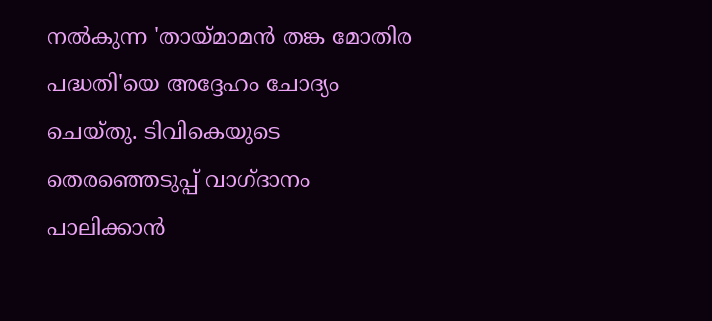നൽകുന്ന 'തായ്മാമൻ തങ്ക മോതിര പദ്ധതി'യെ അദ്ദേഹം ചോദ്യം ചെയ്തു. ടിവികെയുടെ തെരഞ്ഞെടുപ്പ് വാഗ്ദാനം പാലിക്കാൻ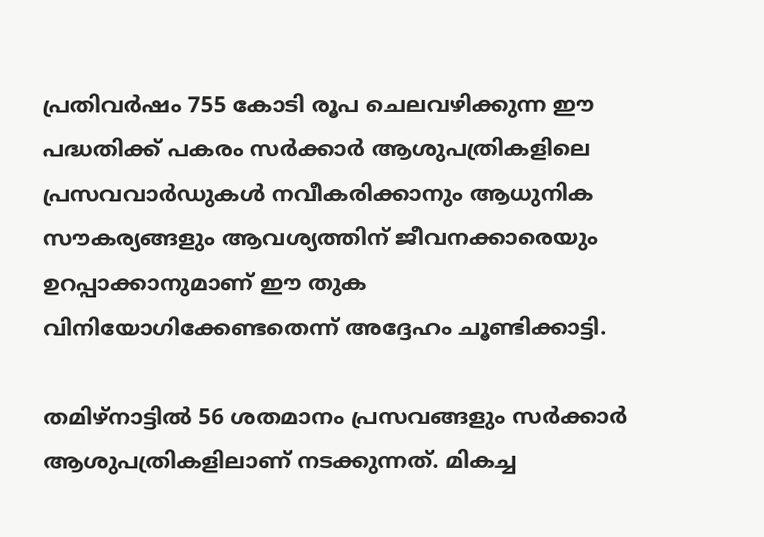പ്രതിവർഷം 755 കോടി രൂപ ചെലവഴിക്കുന്ന ഈ പദ്ധതിക്ക് പകരം സർക്കാർ ആശുപത്രികളിലെ പ്രസവവാർഡുകൾ നവീകരിക്കാനും ആധുനിക സൗകര്യങ്ങളും ആവശ്യത്തിന് ജീവനക്കാരെയും ഉറപ്പാക്കാനുമാണ് ഈ തുക വിനിയോഗിക്കേണ്ടതെന്ന് അദ്ദേഹം ചൂണ്ടിക്കാട്ടി.

തമിഴ്‌നാട്ടിൽ 56 ശതമാനം പ്രസവങ്ങളും സർക്കാർ ആശുപത്രികളിലാണ് നടക്കുന്നത്. മികച്ച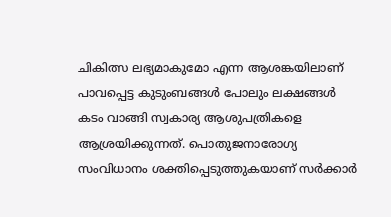ചികിത്സ ലഭ്യമാകുമോ എന്ന ആശങ്കയിലാണ് പാവപ്പെട്ട കുടുംബങ്ങൾ പോലും ലക്ഷങ്ങൾ കടം വാങ്ങി സ്വകാര്യ ആശുപത്രികളെ ആശ്രയിക്കുന്നത്. പൊതുജനാരോഗ്യ സംവിധാനം ശക്തിപ്പെടുത്തുകയാണ് സർക്കാർ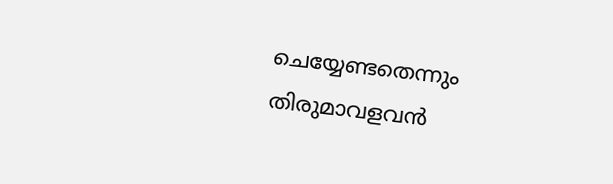ചെയ്യേണ്ടതെന്നും തിരുമാവളവൻ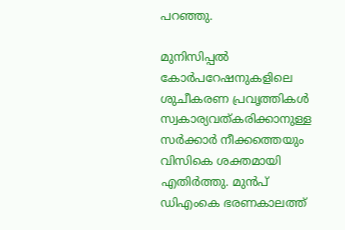പറഞ്ഞു.

മുനിസിപ്പൽ കോർപറേഷനുകളിലെ ശുചീകരണ പ്രവൃത്തികൾ സ്വകാര്യവത്കരിക്കാനുള്ള സർക്കാർ നീക്കത്തെയും വിസികെ ശക്തമായി എതിർത്തു. മുൻപ് ഡിഎംകെ ഭരണകാലത്ത്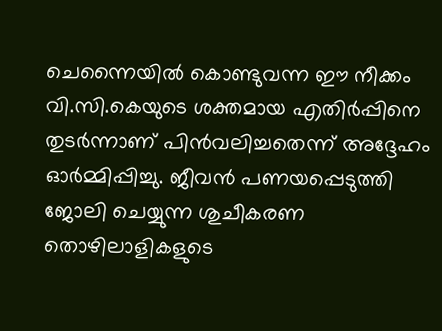ചെന്നൈയിൽ കൊണ്ടുവന്ന ഈ നീക്കം വി.സി.കെയുടെ ശക്തമായ എതിർപ്പിനെ തുടർന്നാണ് പിൻവലിച്ചതെന്ന് അദ്ദേഹം ഓർമ്മിപ്പിച്ചു. ജീവൻ പണയപ്പെടുത്തി ജോലി ചെയ്യുന്ന ശുചീകരണ തൊഴിലാളികളുടെ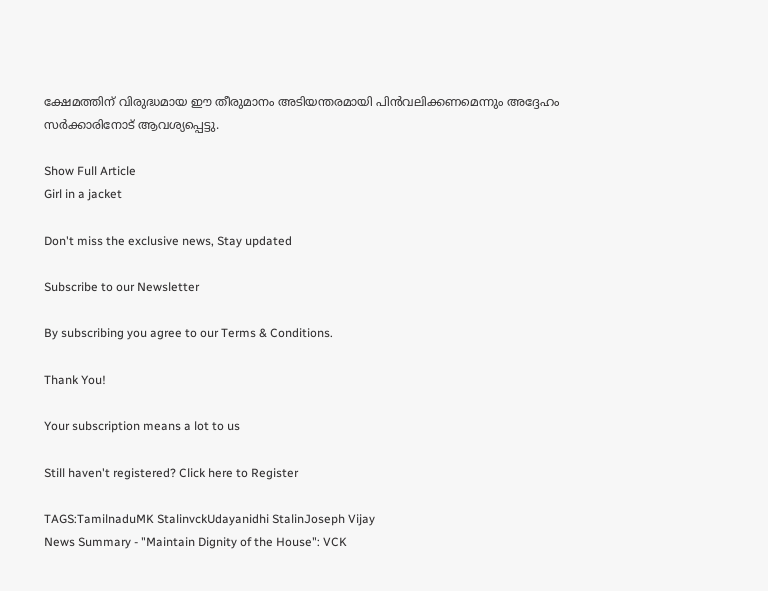ക്ഷേമത്തിന് വിരുദ്ധമായ ഈ തീരുമാനം അടിയന്തരമായി പിൻവലിക്കണമെന്നും അദ്ദേഹം സർക്കാരിനോട് ആവശ്യപ്പെട്ടു.

Show Full Article
Girl in a jacket

Don't miss the exclusive news, Stay updated

Subscribe to our Newsletter

By subscribing you agree to our Terms & Conditions.

Thank You!

Your subscription means a lot to us

Still haven't registered? Click here to Register

TAGS:TamilnaduMK StalinvckUdayanidhi StalinJoseph Vijay
News Summary - "Maintain Dignity of the House": VCK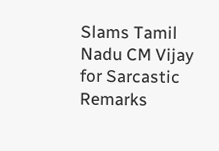Slams Tamil Nadu CM Vijay for Sarcastic Remarks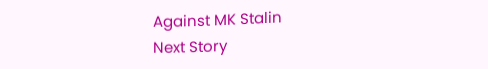Against MK Stalin
Next Story